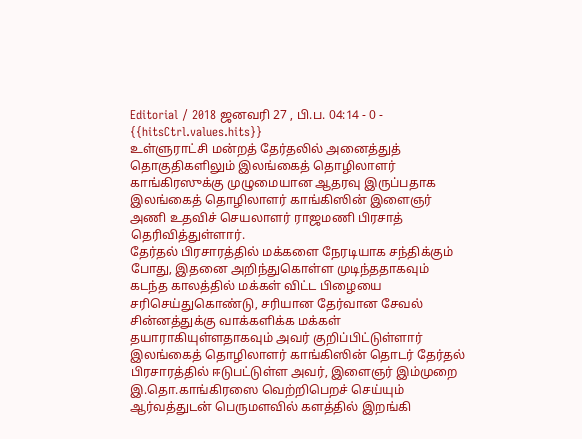Editorial / 2018 ஜனவரி 27 , பி.ப. 04:14 - 0 - {{hitsCtrl.values.hits}}
உள்ளுராட்சி மன்றத் தேர்தலில் அனைத்துத் தொகுதிகளிலும் இலங்கைத் தொழிலாளர் காங்கிரஸுக்கு முழுமையான ஆதரவு இருப்பதாக இலங்கைத் தொழிலாளர் காங்கிஸின் இளைஞர் அணி உதவிச் செயலாளர் ராஜமணி பிரசாத் தெரிவித்துள்ளார்.
தேர்தல் பிரசாரத்தில் மக்களை நேரடியாக சந்திக்கும் போது, இதனை அறிந்துகொள்ள முடிந்ததாகவும் கடந்த காலத்தில் மக்கள் விட்ட பிழையை சரிசெய்துகொண்டு, சரியான தேர்வான சேவல் சின்னத்துக்கு வாக்களிக்க மக்கள் தயாராகியுள்ளதாகவும் அவர் குறிப்பிட்டுள்ளார்
இலங்கைத் தொழிலாளர் காங்கிஸின் தொடர் தேர்தல் பிரசாரத்தில் ஈடுபட்டுள்ள அவர், இளைஞர் இம்முறை இ.தொ.காங்கிரஸை வெற்றிபெறச் செய்யும் ஆர்வத்துடன் பெருமளவில் களத்தில் இறங்கி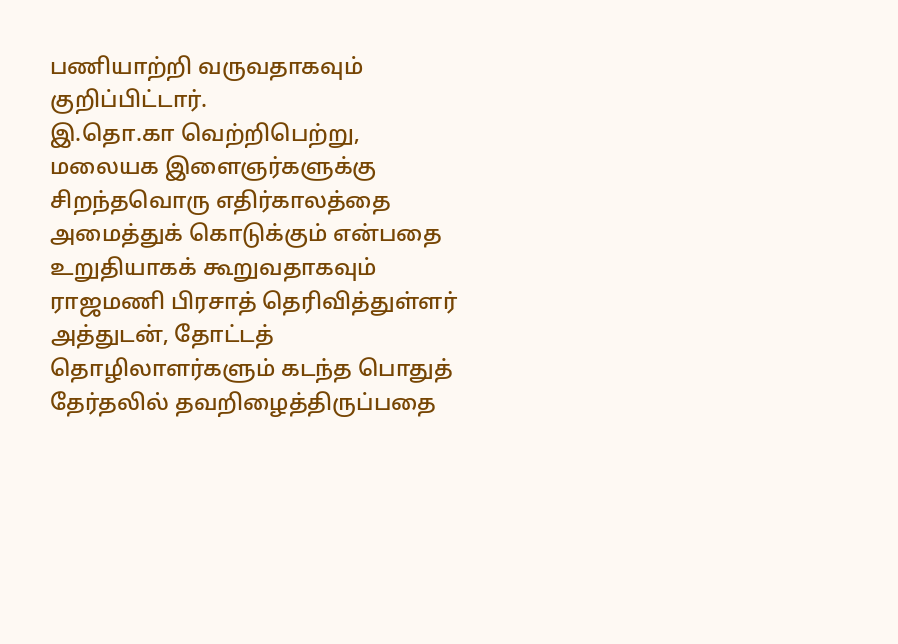பணியாற்றி வருவதாகவும் குறிப்பிட்டார்.
இ.தொ.கா வெற்றிபெற்று, மலையக இளைஞர்களுக்கு சிறந்தவொரு எதிர்காலத்தை அமைத்துக் கொடுக்கும் என்பதை உறுதியாகக் கூறுவதாகவும் ராஜமணி பிரசாத் தெரிவித்துள்ளர்
அத்துடன், தோட்டத் தொழிலாளர்களும் கடந்த பொதுத் தேர்தலில் தவறிழைத்திருப்பதை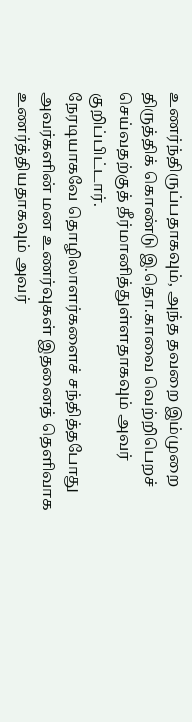உணர்ந்திருப்பதாகவும், அந்த தவறை இம்முறை திருத்திக் கொண்டு இ.தொ.காவை வெற்றிபெறச் செய்வதற்குத் தீர்மானித்துள்ளதாகவும் அவர் குறிப்பிட்டார்.
நேரடியாகவே தொழிலாளர்களைச் சந்தித்தபோது அவர்களின் மன உணர்வுகள் இதனைத் தெளிவாக உணர்த்தியதாகவும் அவர்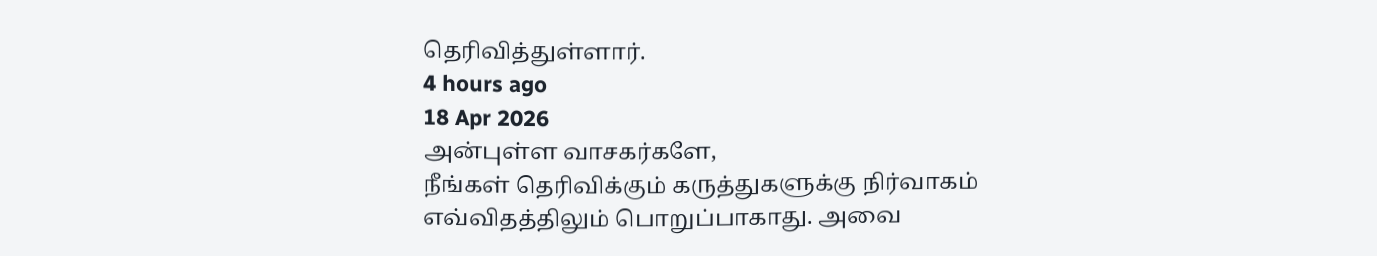தெரிவித்துள்ளார்.
4 hours ago
18 Apr 2026
அன்புள்ள வாசகர்களே,
நீங்கள் தெரிவிக்கும் கருத்துகளுக்கு நிர்வாகம் எவ்விதத்திலும் பொறுப்பாகாது. அவை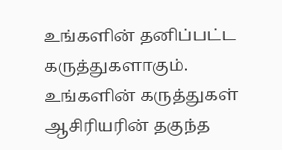உங்களின் தனிப்பட்ட கருத்துகளாகும். உங்களின் கருத்துகள் ஆசிரியரின் தகுந்த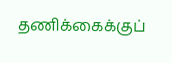தணிக்கைக்குப்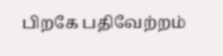பிறகே பதிவேற்றம்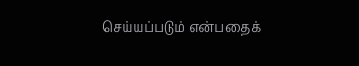செய்யப்படும் என்பதைக்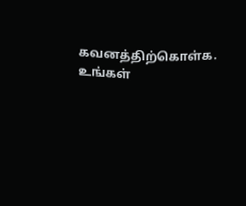கவனத்திற்கொள்க. உங்கள்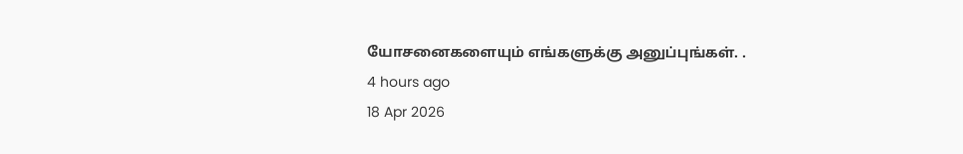யோசனைகளையும் எங்களுக்கு அனுப்புங்கள். .
4 hours ago
18 Apr 2026